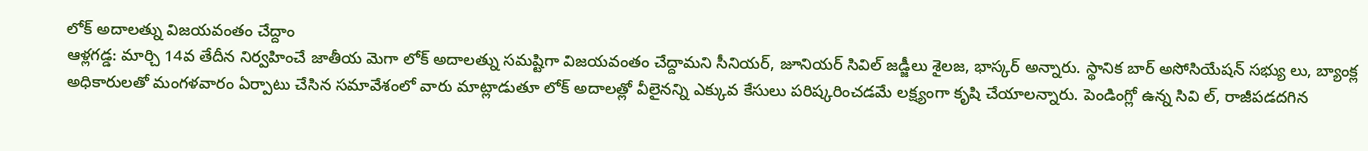లోక్ అదాలత్ను విజయవంతం చేద్దాం
ఆళ్లగడ్డ: మార్చి 14వ తేదీన నిర్వహించే జాతీయ మెగా లోక్ అదాలత్ను సమష్టిగా విజయవంతం చేద్దామని సీనియర్, జూనియర్ సివిల్ జడ్జీలు శైలజ, భాస్కర్ అన్నారు. స్థానిక బార్ అసోసియేషన్ సభ్యు లు, బ్యాంక్ల అధికారులతో మంగళవారం ఏర్పాటు చేసిన సమావేశంలో వారు మాట్లాడుతూ లోక్ అదాలత్లో వీలైనన్ని ఎక్కువ కేసులు పరిష్కరించడమే లక్ష్యంగా కృషి చేయాలన్నారు. పెండింగ్లో ఉన్న సివి ల్, రాజీపడదగిన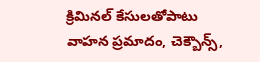క్రిమినల్ కేసులతోపాటు వాహన ప్రమాదం, చెక్బౌన్స్,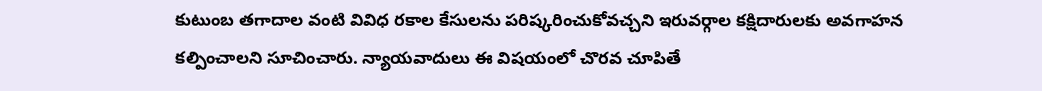కుటుంబ తగాదాల వంటి వివిధ రకాల కేసులను పరిష్కరించుకోవచ్చని ఇరువర్గాల కక్షిదారులకు అవగాహన కల్పించాలని సూచించారు. న్యాయవాదులు ఈ విషయంలో చొరవ చూపితే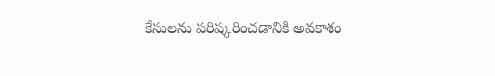కేసులను పరిష్కరించడానికి అవకాశం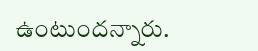ఉంటుందన్నారు.